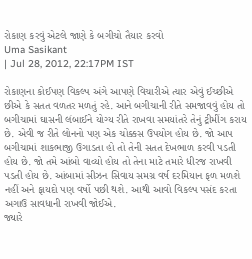રોકાણ કરવું એટલે જાણે કે બગીચો તૈયાર કરવો
Uma Sasikant
| Jul 28, 2012, 22:17PM IST

રોકાણના કોઈપણ વિકલ્પ અંગે આપણે વિચારીએ ત્યાર એવું ઈચ્છીએ છીએ કે સતત વળતર મળતું રહે. આને બગીચાની રીતે સમજાવવું હોય તો બગીચામાં ઘાસની લંબાઈને યોગ્ય રીતે રાખવા સમયાંતરે તેનું ટ્રીમીંગ કરાય છે. એવી જ રીતે લોનનો પણ એક ચોક્કસ ઉપયોગ હોય છે. જો આપ બગીચામાં શાકભાજી ઉગાડતા હો તો તેની સતત દેખભાળ કરવી પડતી હોય છે. જો તમે આંબો વાવ્યો હોય તો તેના માટે તમારે ધીરજ રાખવી પડતી હોય છે. આંબામાં સીઝન સિવાય સમગ્ર વર્ષ દરમિયાન ફળ મળશે નહીં અને ફાયદો પણ વર્ષો પછી થશે. આથી આવો વિકલ્પ પસંદ કરતા અગાઉ સાવધાની રાખવી જોઈએ.
જ્યારે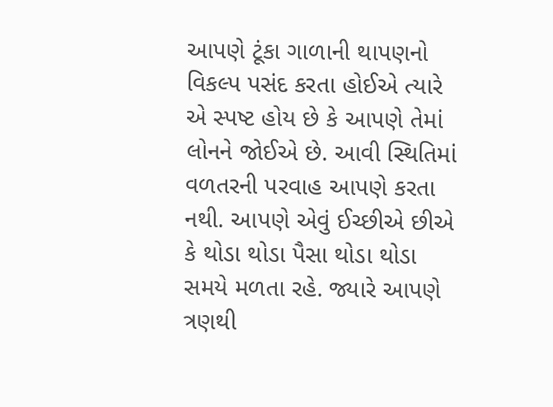આપણે ટૂંકા ગાળાની થાપણનો વિકલ્પ પસંદ કરતા હોઈએ ત્યારે એ સ્પષ્ટ હોય છે કે આપણે તેમાં લોનને જોઈએ છે. આવી સ્થિતિમાં વળતરની પરવાહ આપણે કરતા નથી. આપણે એવું ઈચ્છીએ છીએ કે થોડા થોડા પૈસા થોડા થોડા સમયે મળતા રહે. જ્યારે આપણે ત્રણથી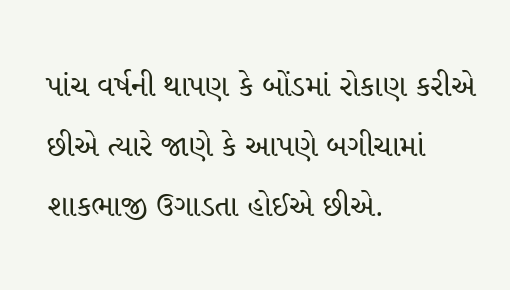પાંચ વર્ષની થાપણ કે બોંડમાં રોકાણ કરીએ છીએ ત્યારે જાણે કે આપણે બગીચામાં શાકભાજી ઉગાડતા હોઈએ છીએ.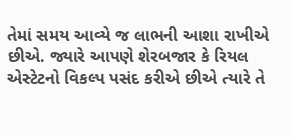તેમાં સમય આવ્યે જ લાભની આશા રાખીએ છીએ. જ્યારે આપણે શેરબજાર કે રિયલ એસ્ટેટનો વિકલ્પ પસંદ કરીએ છીએ ત્યારે તે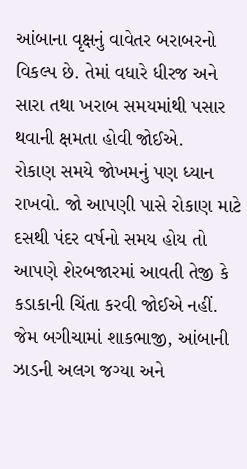આંબાના વૃક્ષનું વાવેતર બરાબરનો વિકલ્પ છે. તેમાં વધારે ધીરજ અને સારા તથા ખરાબ સમયમાંથી પસાર થવાની ક્ષમતા હોવી જોઈએ.
રોકાણ સમયે જોખમનું પણ ધ્યાન રાખવો. જો આપણી પાસે રોકાણ માટે દસથી પંદર વર્ષનો સમય હોય તો આપણે શેરબજારમાં આવતી તેજી કે કડાકાની ચિંતા કરવી જોઈએ નહીં. જેમ બગીચામાં શાકભાજી, આંબાની ઝાડની અલગ જગ્યા અને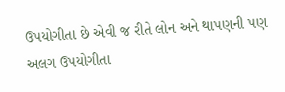ઉપયોગીતા છે એવી જ રીતે લોન અને થાપણની પણ અલગ ઉપયોગીતા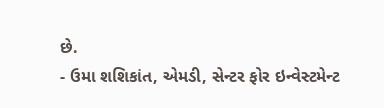છે.
- ઉમા શશિકાંત, એમડી, સેન્ટર ફોર ઇન્વેસ્ટમેન્ટ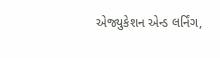એજ્યુકેશન એન્ડ લર્નિંગ,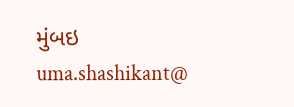મુંબઇ
uma.shashikant@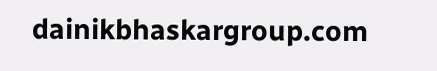dainikbhaskargroup.com